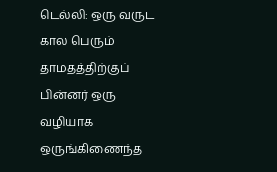டெல்லி: ஒரு வருட கால பெரும் தாமதத்திற்குப் பின்னர் ஒரு வழியாக ஒருங்கிணைந்த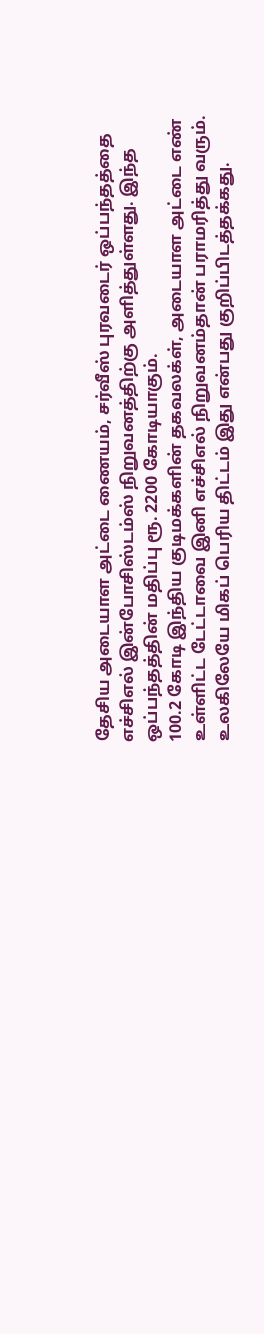தேசிய அடையாள அட்டை ணையம், சர்வீஸ் புரவடைர் ஒப்பந்தத்தை எச்சிஎல் இன்போசிஸ்டம்ஸ் நிறுவனத்திற்கு அளித்துள்ளது. இந்த ஒப்பந்தத்தின் மதிப்பு ரூ. 2200 கோடியாகும்.
100.2 கோடி இந்திய குடிமக்களின் தகவலக்ள், அடையாள அட்டை எண் உள்ளிட்ட டேட்டாவை இனி எச்சிஎல் நிறுவனம்தான் பராமரித்து வரும். உலகிலேயே மிகப் பெரிய திட்டம் இது என்பது குறிப்பிடத்தக்கது.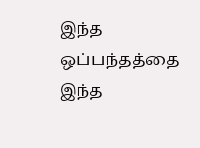இந்த ஒப்பந்தத்தை இந்த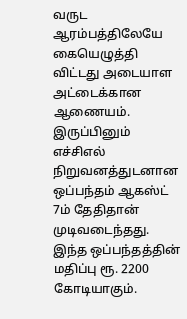வருட ஆரம்பத்திலேயே கையெழுத்தி விட்டது அடையாள அட்டைக்கான ஆணையம். இருப்பினும் எச்சிஎல் நிறுவனத்துடனான ஒப்பந்தம் ஆகஸ்ட் 7ம் தேதிதான் முடிவடைந்தது.
இந்த ஒப்பந்தத்தின் மதிப்பு ரூ. 2200 கோடியாகும்.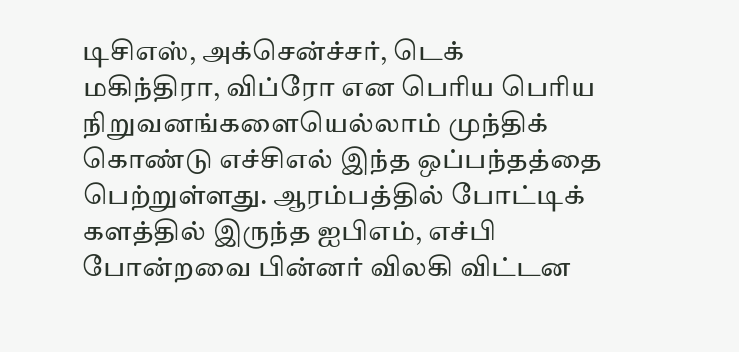டிசிஎஸ், அக்சென்ச்சர், டெக் மகிந்திரா, விப்ரோ என பெரிய பெரிய நிறுவனங்களையெல்லாம் முந்திக் கொண்டு எச்சிஎல் இந்த ஒப்பந்தத்தை பெற்றுள்ளது. ஆரம்பத்தில் போட்டிக் களத்தில் இருந்த ஐபிஎம், எச்பி போன்றவை பின்னர் விலகி விட்டன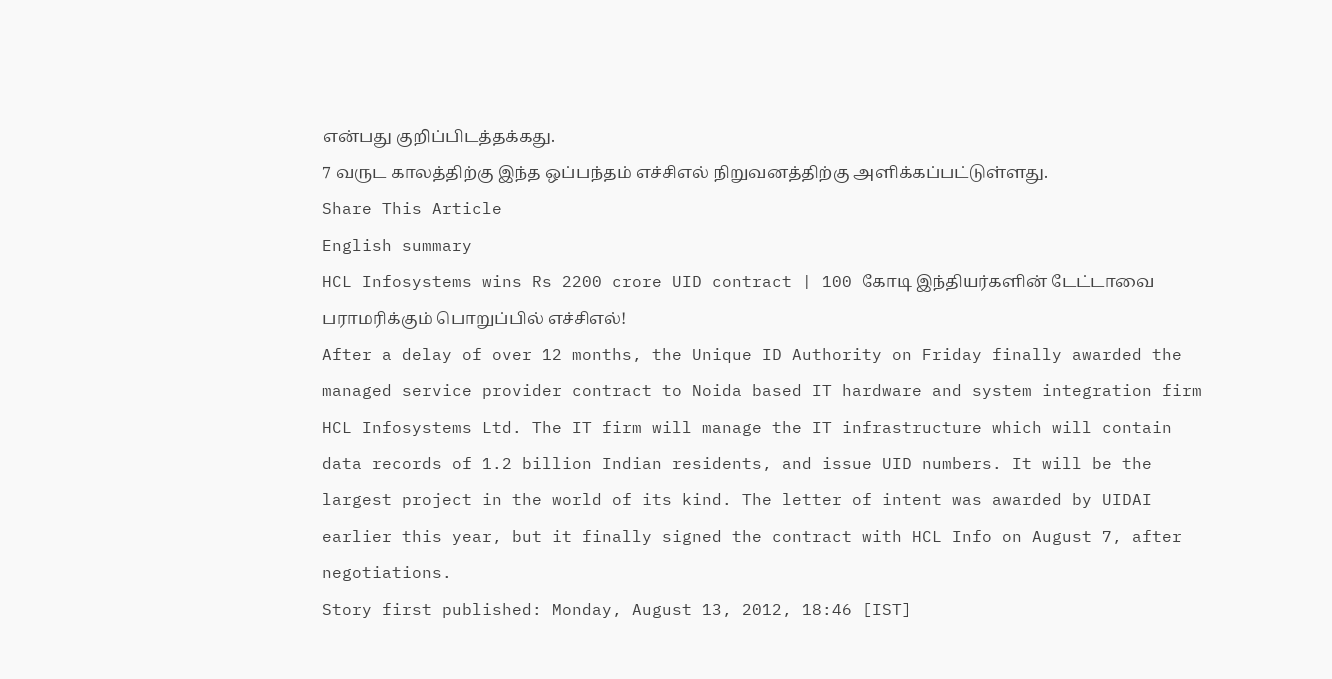என்பது குறிப்பிடத்தக்கது.
7 வருட காலத்திற்கு இந்த ஒப்பந்தம் எச்சிஎல் நிறுவனத்திற்கு அளிக்கப்பட்டுள்ளது.
Share This Article
English summary
HCL Infosystems wins Rs 2200 crore UID contract | 100 கோடி இந்தியர்களின் டேட்டாவை பராமரிக்கும் பொறுப்பில் எச்சிஎல்!
After a delay of over 12 months, the Unique ID Authority on Friday finally awarded the managed service provider contract to Noida based IT hardware and system integration firm HCL Infosystems Ltd. The IT firm will manage the IT infrastructure which will contain data records of 1.2 billion Indian residents, and issue UID numbers. It will be the largest project in the world of its kind. The letter of intent was awarded by UIDAI earlier this year, but it finally signed the contract with HCL Info on August 7, after negotiations.
Story first published: Monday, August 13, 2012, 18:46 [IST]